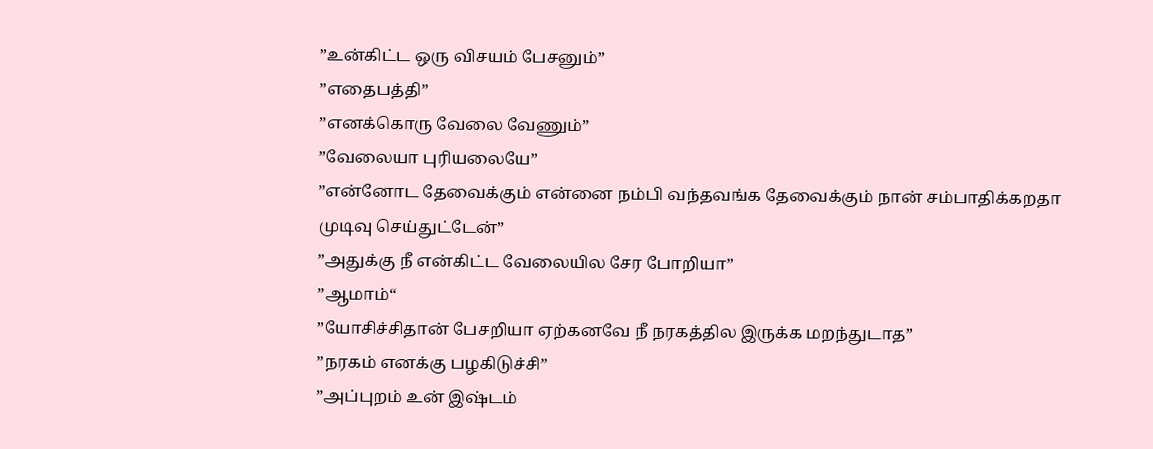”உன்கிட்ட ஒரு விசயம் பேசனும்”
”எதைபத்தி”
”எனக்கொரு வேலை வேணும்”
”வேலையா புரியலையே”
”என்னோட தேவைக்கும் என்னை நம்பி வந்தவங்க தேவைக்கும் நான் சம்பாதிக்கறதா முடிவு செய்துட்டேன்”
”அதுக்கு நீ என்கிட்ட வேலையில சேர போறியா”
”ஆமாம்“
”யோசிச்சிதான் பேசறியா ஏற்கனவே நீ நரகத்தில இருக்க மறந்துடாத”
”நரகம் எனக்கு பழகிடுச்சி”
”அப்புறம் உன் இஷ்டம்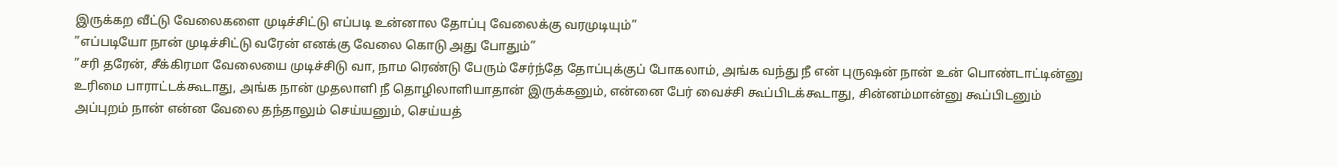இருக்கற வீட்டு வேலைகளை முடிச்சிட்டு எப்படி உன்னால தோப்பு வேலைக்கு வரமுடியும்”
”எப்படியோ நான் முடிச்சிட்டு வரேன் எனக்கு வேலை கொடு அது போதும்”
”சரி தரேன், சீக்கிரமா வேலையை முடிச்சிடு வா, நாம ரெண்டு பேரும் சேர்ந்தே தோப்புக்குப் போகலாம், அங்க வந்து நீ என் புருஷன் நான் உன் பொண்டாட்டின்னு உரிமை பாராட்டக்கூடாது, அங்க நான் முதலாளி நீ தொழிலாளியாதான் இருக்கனும், என்னை பேர் வைச்சி கூப்பிடக்கூடாது, சின்னம்மான்னு கூப்பிடனும் அப்புறம் நான் என்ன வேலை தந்தாலும் செய்யனும், செய்யத்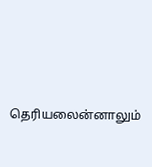தெரியலைன்னாலும்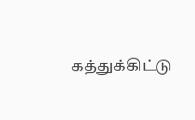கத்துக்கிட்டு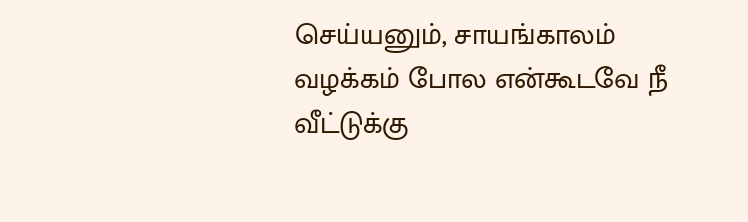செய்யனும், சாயங்காலம் வழக்கம் போல என்கூடவே நீ வீட்டுக்கு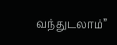வந்துடலாம்”